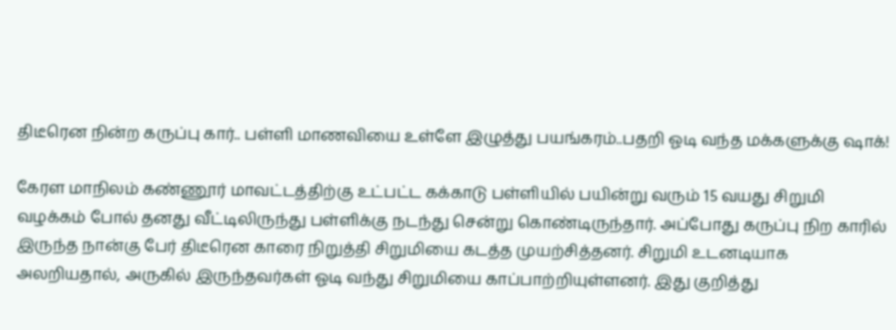திடீரென நின்ற கருப்பு கார்.. பள்ளி மாணவியை உள்ளே இழுத்து பயங்கரம்..பதறி ஓடி வந்த மக்களுக்கு ஷாக்!

கேரள மாநிலம் கண்ணூர் மாவட்டத்திற்கு உட்பட்ட கக்காடு பள்ளியில் பயின்று வரும் 15 வயது சிறுமி வழக்கம் போல் தனது வீட்டிலிருந்து பள்ளிக்கு நடந்து சென்று கொண்டிருந்தார். அப்போது கருப்பு நிற காரில் இருந்த நான்கு பேர் திடீரென காரை நிறுத்தி சிறுமியை கடத்த முயற்சித்தனர். சிறுமி உடனடியாக அலறியதால், அருகில் இருந்தவர்கள் ஓடி வந்து சிறுமியை காப்பாற்றியுள்ளனர். இது குறித்து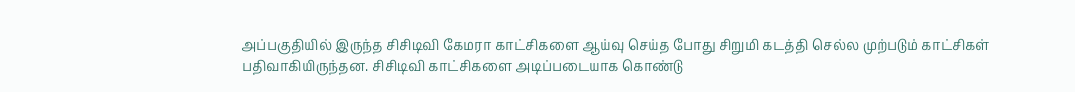அப்பகுதியில் இருந்த சிசிடிவி கேமரா காட்சிகளை ஆய்வு செய்த போது சிறுமி கடத்தி செல்ல முற்படும் காட்சிகள் பதிவாகியிருந்தன. சிசிடிவி காட்சிகளை அடிப்படையாக கொண்டு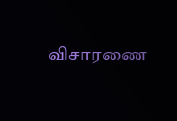விசாரணை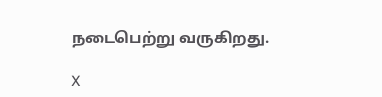நடைபெற்று வருகிறது.

X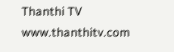Thanthi TV
www.thanthitv.com